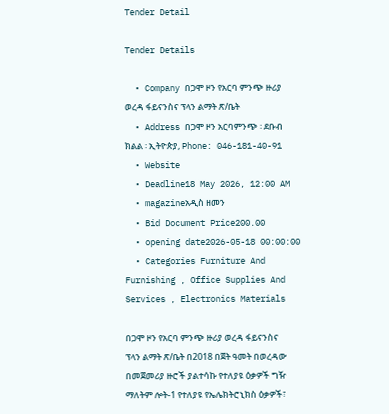Tender Detail

Tender Details

  • Company በጋሞ ዞን የአርባ ምንጭ ዙሪያ ወረዳ ፋይናንስና ፕላን ልማት ጽ/ቤት
  • Address በጋሞ ዞን አርባምንጭ ፡ ደቡብ ክልል ፡ ኢትዮጵያ, Phone: 046-181-40-91
  • Website
  • Deadline18 May 2026, 12:00 AM
  • magazineአዲስ ዘመን
  • Bid Document Price200.00
  • opening date2026-05-18 00:00:00
  • Categories Furniture And Furnishing , Office Supplies And Services , Electronics Materials

በጋሞ ዞን የአርባ ምንጭ ዙሪያ ወረዳ ፋይናንስና ፕላን ልማት ጽ/ቤት በ2018 በጀት ዓመት በወረዳው በመጀመሪያ ዙሮች ያልተሳኩ የተለያዩ ዕቃዎች ግዥ ማለትም ሎት-1 የተለያዩ የኤሌክትሮኒክስ ዕቃዎች፣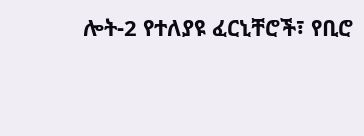ሎት-2 የተለያዩ ፈርኒቸሮች፣ የቢሮ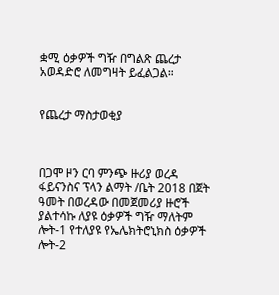ቋሚ ዕቃዎች ግዥ በግልጽ ጨረታ አወዳድሮ ለመግዛት ይፈልጋል።


የጨረታ ማስታወቂያ



በጋሞ ዞን ርባ ምንጭ ዙሪያ ወረዳ ፋይናንስና ፕላን ልማት /ቤት 2018 በጀት ዓመት በወረዳው በመጀመሪያ ዙሮች ያልተሳኩ ለያዩ ዕቃዎች ግዥ ማለትም ሎት-1 የተለያዩ የኤሌክትሮኒክስ ዕቃዎች ሎት-2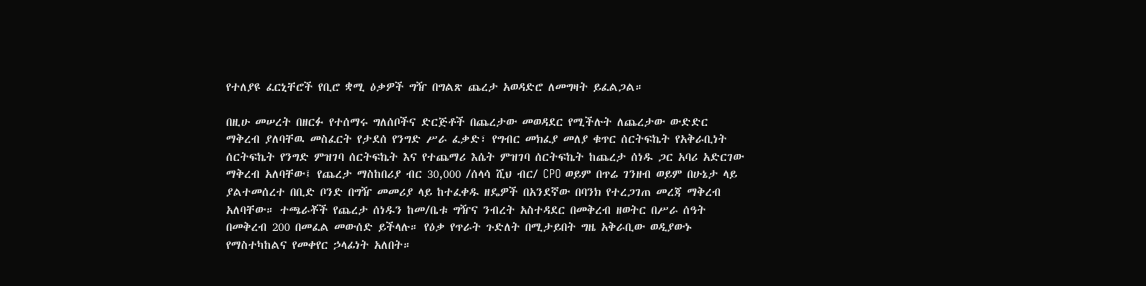የተለያዩ ፈርኒቸሮች የቢሮ ቋሚ ዕቃዎች ግዥ በግልጽ ጨረታ አወዳድሮ ለመግዛት ይፈልጋል።

በዚሁ መሠረት በዘርፉ የተሰማሩ ግለሰቦችና ድርጅቶች በጨረታው መወዳደር የሚችሉት ለጨረታው ውድድር ማቅረብ ያለባቸዉ መስፈርት የታደሰ የንግድ ሥራ ፈቃድ፣ የግብር መክፈያ መለያ ቁጥር ሰርትፍኬት የአቅራቢነት ሰርትፍኬት የንግድ ምዝገባ ሰርትፍኬት እና የተጨማሪ እሴት ምዝገባ ሰርትፍኬት ከጨረታ ሰነዱ ጋር አባሪ አድርገው ማቅረብ አለባቸው፤ የጨረታ ማስከበሪያ ብር 30,000 /ሰላሳ ሺህ ብር/ CPO ወይም በጥሬ ገንዘብ ወይም በሁኔታ ላይ ያልተመሰረተ በቢድ ቦንድ በግዥ መመሪያ ላይ ከተፈቀዱ ዘዴዎች በአንደኛው በባንክ የተረጋገጠ መረጃ ማቅረብ አለባቸው። ተጫራቾች የጨረታ ሰነዱን ከመ/ቤቱ ግዥና ንብረት አስተዳደር በመቅረብ ዘወትር በሥራ ሰዓት በመቅረብ 200 በመፈል መውሰድ ይችላሉ። የዕቃ የጥራት ጉድለት በሚታይበት ግዜ አቅራቢው ወዲያውኑ የማስተካከልና የመቀየር ኃላፊነት አለበት።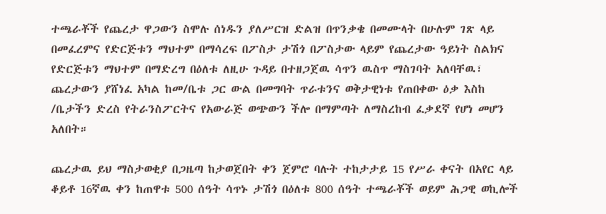ተጫራቾች የጨረታ ዋጋውን ስሞሉ ሰነዱን ያለሥርዝ ድልዝ በጥንቃቄ በመሙላት በሁሉም ገጽ ላይ በመፈረምና የድርጅቱን ማህተም በማሳረፍ በፖስታ ታሽጎ በፖስታው ላይም የጨረታው ዓይነት ስልክና የድርጅቱን ማህተም በማድረግ በዕለቱ ለዚሁ ጉዳይ በተዘጋጀዉ ሳጥን ዉስጥ ማስገባት አለባቸዉ፣ ጨረታውን ያሸነፈ አካል ከመ/ቤቱ ጋር ውል በመግባት ጥራቱንና ወቅታዊነቱ የጠበቀው ዕቃ እስከ /ቤታችን ድረስ የትራንስፖርትና የአውራጅ ወጭውን ችሎ በማምጣት ለማስረከብ ፈቃደኛ የሆነ መሆን አለበት።

ጨረታዉ ይህ ማስታወቂያ በጋዜጣ ከታወጀበት ቀን ጀምሮ ባሉት ተከታታይ 15 የሥራ ቀናት በአየር ላይ ቆይቶ 16ኛዉ ቀን ከጠዋቱ 500 ሰዓት ሳጥኑ ታሽጎ በዕለቱ 800 ሰዓት ተጫራቾች ወይም ሕጋዊ ወኪሎች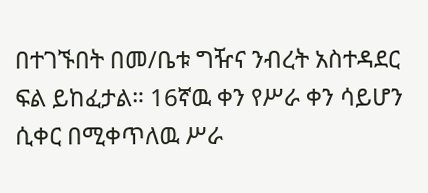በተገኙበት በመ/ቤቱ ግዥና ንብረት አስተዳደር ፍል ይከፈታል። 16ኛዉ ቀን የሥራ ቀን ሳይሆን ሲቀር በሚቀጥለዉ ሥራ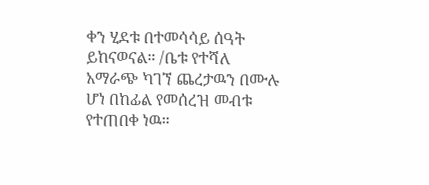ቀን ሂደቱ በተመሳሳይ ሰዓት ይከናወናል። /ቤቱ የተሻለ አማራጭ ካገኘ ጨረታዉን በሙሉ ሆነ በከፊል የመሰረዝ መብቱ የተጠበቀ ነዉ።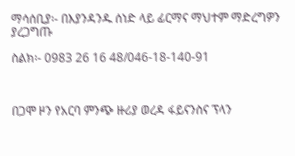ማሳሰቢያ፡- በእያንዳንዱ ሰነድ ላይ ፊርማና ማህተም ማድረግዎን ያረጋግጡ

ስልክ፡- 0983 26 16 48/046-18-140-91



በጋሞ ዞን የአርባ ምንጭ ዙሪያ ወረዳ ፋይናንስና ፕላን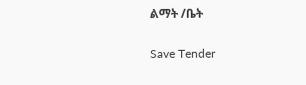ልማት /ቤት

Save Tender